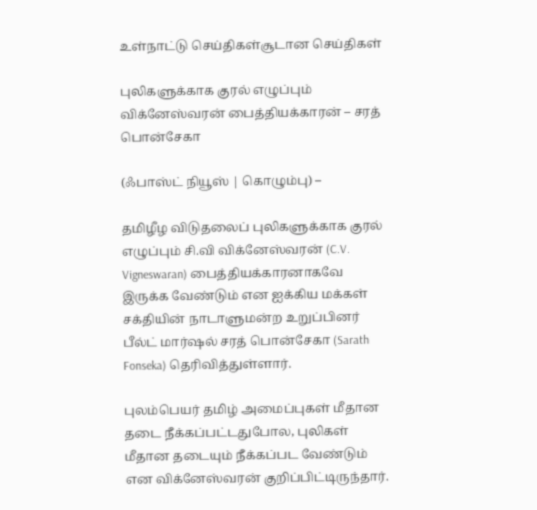உள்நாட்டு செய்திகள்சூடான செய்திகள்

புலிகளுக்காக குரல் எழுப்பும் விக்னேஸ்வரன் பைத்தியக்காரன் – சரத் பொன்சேகா

(ஃபாஸ்ட் நியூஸ் | கொழும்பு) –

தமிழீழ விடுதலைப் புலிகளுக்காக குரல் எழுப்பும் சி.வி விக்னேஸ்வரன் (C.V. Vigneswaran) பைத்தியக்காரனாகவே இருக்க வேண்டும் என ஐக்கிய மக்கள் சக்தியின் நாடாளுமன்ற உறுப்பினர் பீல்ட் மார்ஷல் சரத் பொன்சேகா (Sarath Fonseka) தெரிவித்துள்ளார்.

புலம்பெயர் தமிழ் அமைப்புகள் மீதான தடை நீக்கப்பட்டதுபோல, புலிகள் மீதான தடையும் நீக்கப்பட வேண்டும் என விக்னேஸ்வரன் குறிப்பிட்டிருந்தார்.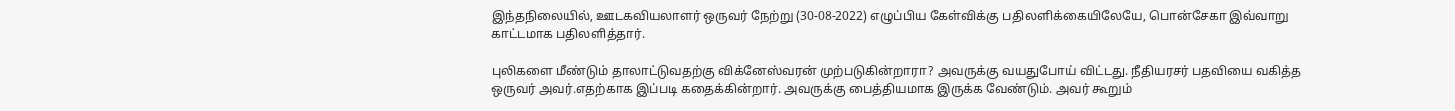இந்தநிலையில், ஊடகவியலாளர் ஒருவர் நேற்று (30-08-2022) எழுப்பிய கேள்விக்கு பதிலளிக்கையிலேயே, பொன்சேகா இவ்வாறு காட்டமாக பதிலளித்தார்.

புலிகளை மீண்டும் தாலாட்டுவதற்கு விக்னேஸ்வரன் முற்படுகின்றாரா? அவருக்கு வயதுபோய் விட்டது. நீதியரசர் பதவியை வகித்த ஒருவர் அவர்.எதற்காக இப்படி கதைக்கின்றார். அவருக்கு பைத்தியமாக இருக்க வேண்டும். அவர் கூறும்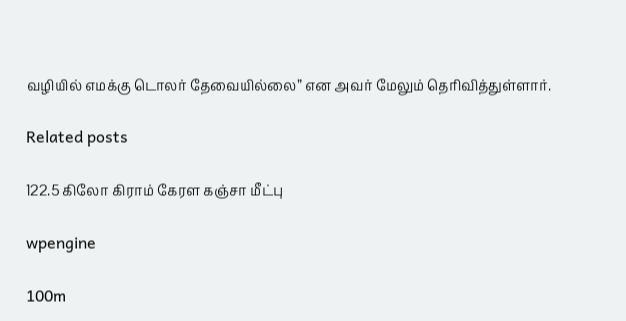வழியில் எமக்கு டொலர் தேவையில்லை” என அவர் மேலும் தெரிவித்துள்ளார்.

Related posts

122.5 கிலோ கிராம் கேரள கஞ்சா மீட்பு

wpengine

100m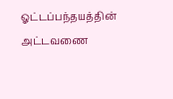ஓட்டப்பந்தயத்தின் அட்டவணை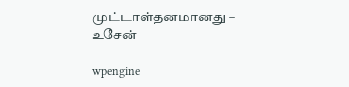முட்டாள்தனமானது – உசேன்

wpengine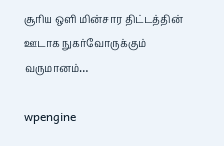சூரிய ஒளி மின்சார திட்டத்தின் ஊடாக நுகர்வோருக்கும் வருமானம்…

wpengine